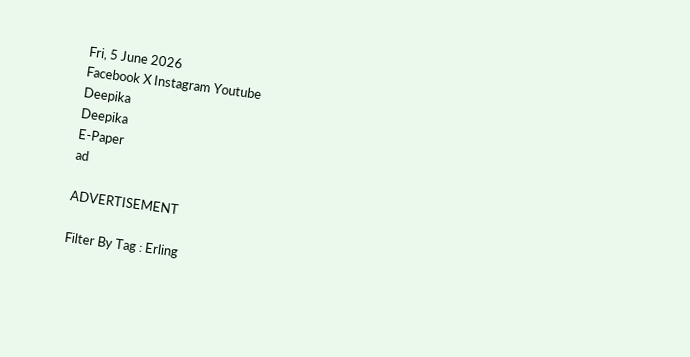Fri, 5 June 2026
Facebook X Instagram Youtube
Deepika
Deepika
E-Paper
ad

ADVERTISEMENT

Filter By Tag : Erling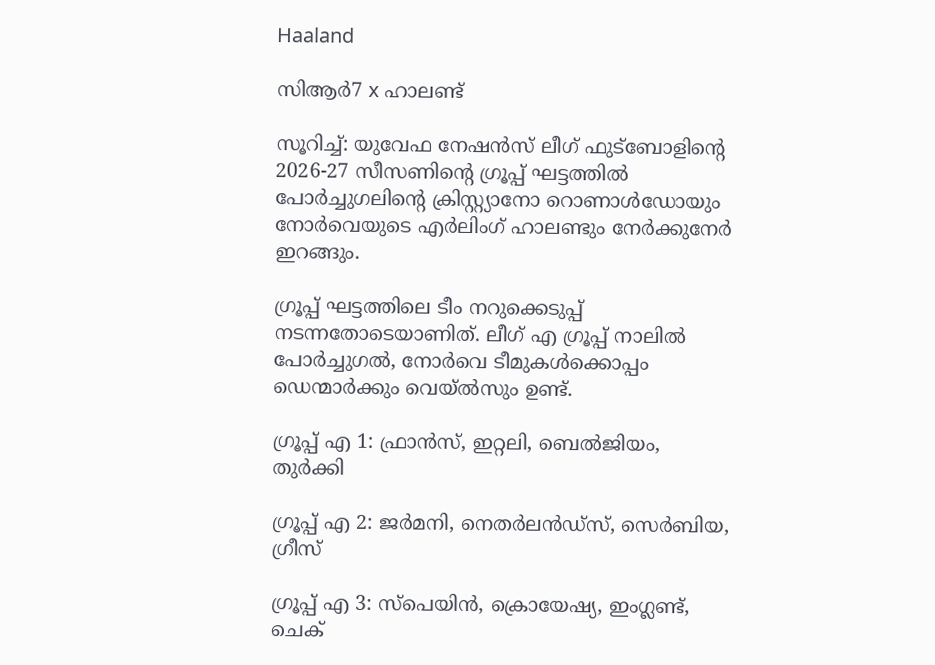Haaland

സിആര്‍7 x ഹാലണ്ട്

സൂറിച്ച്: യുവേഫ നേഷന്‍സ് ലീഗ് ഫുട്‌ബോളിന്‍റെ 2026-27 സീസണിന്‍റെ ഗ്രൂപ്പ് ഘട്ടത്തില്‍ പോര്‍ച്ചുഗലിന്‍റെ ക്രിസ്റ്റ്യാനോ റൊണാള്‍ഡോയും നോര്‍വെയുടെ എര്‍ലിംഗ് ഹാലണ്ടും നേര്‍ക്കുനേര്‍ ഇറങ്ങും.

ഗ്രൂപ്പ് ഘട്ടത്തിലെ ടീം നറുക്കെടുപ്പ് നടന്നതോടെയാണിത്. ലീഗ് എ ഗ്രൂപ്പ് നാലില്‍ പോര്‍ച്ചുഗല്‍, നോര്‍വെ ടീമുകള്‍ക്കൊപ്പം ഡെന്മാര്‍ക്കും വെയ്‌ല്‍സും ഉണ്ട്.

ഗ്രൂപ്പ് എ 1: ഫ്രാന്‍സ്, ഇറ്റലി, ബെല്‍ജിയം, തുര്‍ക്കി

ഗ്രൂപ്പ് എ 2: ജര്‍മനി, നെതര്‍ലന്‍ഡ്‌സ്, സെര്‍ബിയ, ഗ്രീസ്

ഗ്രൂപ്പ് എ 3: സ്‌പെയിന്‍, ക്രൊയേഷ്യ, ഇംഗ്ലണ്ട്, ചെക്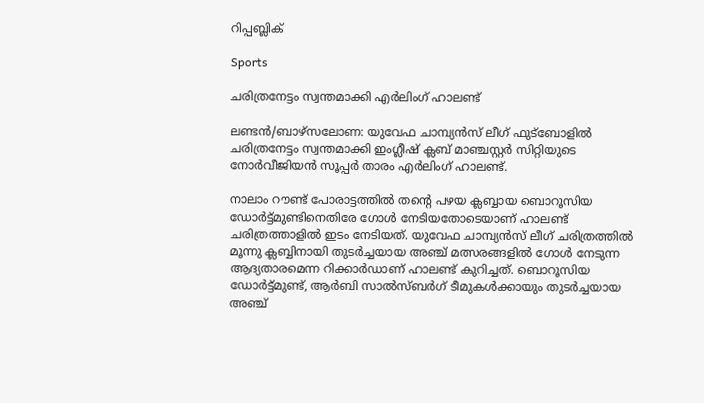റിപ്പബ്ലിക്

Sports

ചരിത്രനേട്ടം സ്വന്തമാക്കി എര്‍ലിംഗ് ഹാലണ്ട്

ലണ്ടന്‍/ബാഴ്‌സലോണ: യുവേഫ ചാമ്പ്യന്‍സ് ലീഗ് ഫുട്‌ബോളില്‍ ചരിത്രനേട്ടം സ്വന്തമാക്കി ഇംഗ്ലീഷ് ക്ലബ് മാഞ്ചസ്റ്റര്‍ സിറ്റിയുടെ നോര്‍വീജിയന്‍ സൂപ്പര്‍ താരം എര്‍ലിംഗ് ഹാലണ്ട്.

നാലാം റൗണ്ട് പോരാട്ടത്തില്‍ തന്‍റെ പഴയ ക്ലബ്ബായ ബൊറൂസിയ ഡോര്‍ട്ട്മുണ്ടിനെതിരേ ഗോള്‍ നേടിയതോടെയാണ് ഹാലണ്ട് ചരിത്രത്താളില്‍ ഇടം നേടിയത്. യുവേഫ ചാമ്പ്യന്‍സ് ലീഗ് ചരിത്രത്തില്‍ മൂന്നു ക്ലബ്ബിനായി തുടര്‍ച്ചയായ അഞ്ച് മത്സരങ്ങളില്‍ ഗോള്‍ നേടുന്ന ആദ്യതാരമെന്ന റിക്കാര്‍ഡാണ് ഹാലണ്ട് കുറിച്ചത്. ബൊറൂസിയ ഡോര്‍ട്ട്മുണ്ട്, ആര്‍ബി സാല്‍സ്ബര്‍ഗ് ടീമുകള്‍ക്കായും തുടര്‍ച്ചയായ അഞ്ച്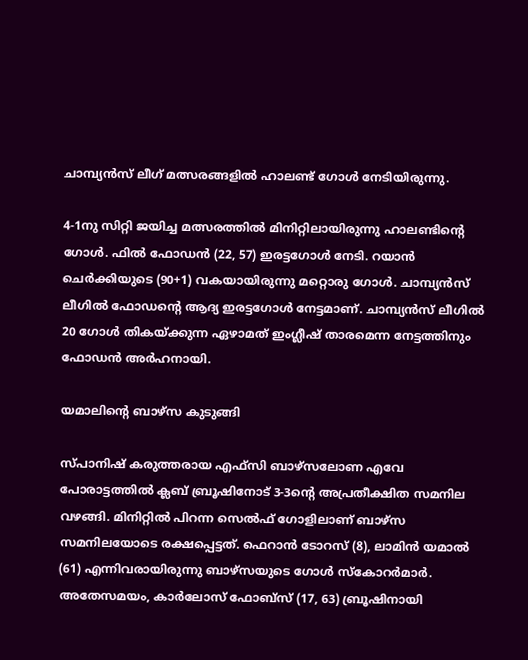ചാമ്പ്യന്‍സ് ലീഗ് മത്സരങ്ങളില്‍ ഹാലണ്ട് ഗോള്‍ നേടിയിരുന്നു.

4-1നു സിറ്റി ജയിച്ച മത്സരത്തില്‍ മിനിറ്റിലായിരുന്നു ഹാലണ്ടിന്‍റെ ഗോള്‍. ഫില്‍ ഫോഡന്‍ (22, 57) ഇരട്ടഗോള്‍ നേടി. റയാന്‍ ചെര്‍ക്കിയുടെ (90+1) വകയായിരുന്നു മറ്റൊരു ഗോള്‍. ചാമ്പ്യന്‍സ് ലീഗില്‍ ഫോഡന്‍റെ ആദ്യ ഇരട്ടഗോള്‍ നേട്ടമാണ്. ചാമ്പ്യന്‍സ് ലീഗില്‍ 20 ഗോള്‍ തികയ്ക്കുന്ന ഏഴാമത് ഇംഗ്ലീഷ് താരമെന്ന നേട്ടത്തിനും ഫോഡന്‍ അര്‍ഹനായി.

യമാലിന്‍റെ ബാഴ്‌സ കുടുങ്ങി

സ്പാനിഷ് കരുത്തരായ എഫ്‌സി ബാഴ്‌സലോണ എവേ പോരാട്ടത്തില്‍ ക്ലബ് ബ്രൂഷിനോട് 3-3ന്‍റെ അപ്രതീക്ഷിത സമനില വഴങ്ങി. മിനിറ്റില്‍ പിറന്ന സെല്‍ഫ് ഗോളിലാണ് ബാഴ്‌സ സമനിലയോടെ രക്ഷപ്പെട്ടത്. ഫെറാന്‍ ടോറസ് (8), ലാമിന്‍ യമാല്‍ (61) എന്നിവരായിരുന്നു ബാഴ്‌സയുടെ ഗോള്‍ സ്‌കോറര്‍മാര്‍. അതേസമയം, കാര്‍ലോസ് ഫോബ്‌സ് (17, 63) ബ്രൂഷിനായി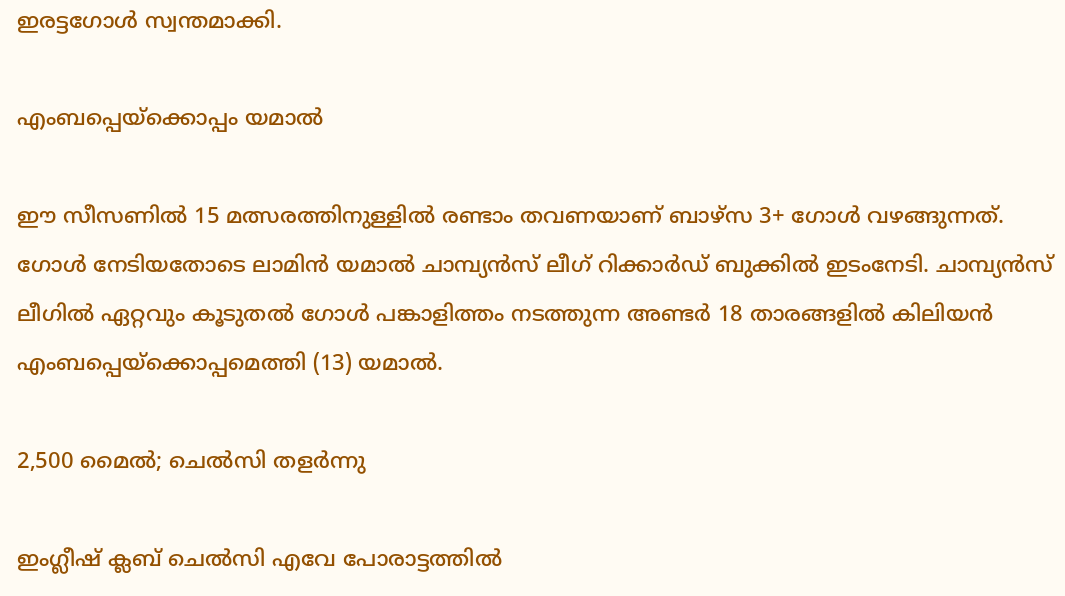ഇരട്ടഗോള്‍ സ്വന്തമാക്കി.

എംബപ്പെയ്ക്കൊപ്പം യമാൽ

ഈ സീസണില്‍ 15 മത്സരത്തിനുള്ളില്‍ രണ്ടാം തവണയാണ് ബാഴ്‌സ 3+ ഗോള്‍ വഴങ്ങുന്നത്. ഗോള്‍ നേടിയതോടെ ലാമിന്‍ യമാല്‍ ചാമ്പ്യന്‍സ് ലീഗ് റിക്കാര്‍ഡ് ബുക്കില്‍ ഇടംനേടി. ചാമ്പ്യന്‍സ് ലീഗില്‍ ഏറ്റവും കൂടുതല്‍ ഗോള്‍ പങ്കാളിത്തം നടത്തുന്ന അണ്ടര്‍ 18 താരങ്ങളില്‍ കിലിയന്‍ എംബപ്പെയ്‌ക്കൊപ്പമെത്തി (13) യമാല്‍.

2,500 മൈല്‍; ചെല്‍സി തളര്‍ന്നു

ഇംഗ്ലീഷ് ക്ലബ് ചെല്‍സി എവേ പോരാട്ടത്തില്‍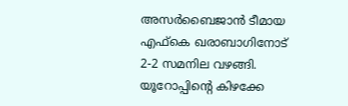അസര്‍ബൈജാന്‍ ടീമായ എഫ്‌കെ ഖരാബാഗിനോട് 2-2 സമനില വഴങ്ങി. യൂറോപ്പിന്‍റെ കിഴക്കേ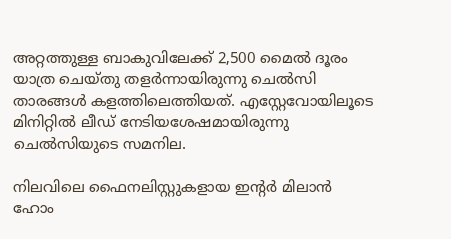അറ്റത്തുള്ള ബാകുവിലേക്ക് 2,500 മൈല്‍ ദൂരം യാത്ര ചെയ്തു തളര്‍ന്നായിരുന്നു ചെല്‍സി താരങ്ങള്‍ കളത്തിലെത്തിയത്. എസ്റ്റേവോയിലൂടെ മിനിറ്റില്‍ ലീഡ് നേടിയശേഷമായിരുന്നു ചെല്‍സിയുടെ സമനില.

നിലവിലെ ഫൈനലിസ്റ്റുകളായ ഇന്‍റര്‍ മിലാന്‍ ഹോം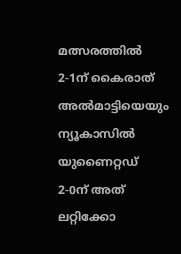മത്സരത്തില്‍ 2-1ന് കൈരാത് അല്‍മാട്ടിയെയും ന്യൂകാസില്‍ യുണൈറ്റഡ് 2-0ന് അത് ലറ്റിക്കോ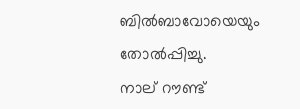ബില്‍ബാവോയെയും തോല്‍പ്പിച്ചു.
നാല് റൗണ്ട്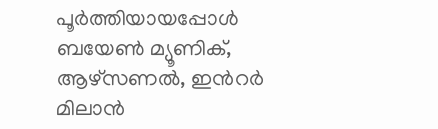പൂര്‍ത്തിയായപ്പോള്‍ ബയേണ്‍ മ്യൂണിക്, ആഴ്‌സണല്‍, ഇന്‍റര്‍ മിലാന്‍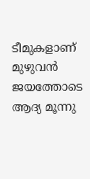ടീമുകളാണ് മുഴുവന്‍ ജയത്തോടെ ആദ്യ മൂന്നു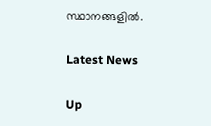സ്ഥാനങ്ങളില്‍.

Latest News

Up